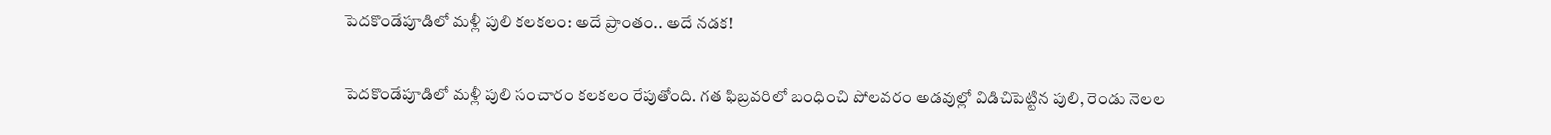పెదకొండేపూడిలో మళ్లీ పులి కలకలం: అదే ప్రాంతం.. అదే నడక!

పెదకొండేపూడిలో మళ్లీ పులి సంచారం కలకలం రేపుతోంది. గత ఫిబ్రవరిలో బంధించి పోలవరం అడవుల్లో విడిచిపెట్టిన పులి, రెండు నెలల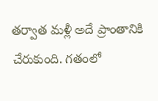తర్వాత మళ్లీ అదే ప్రాంతానికి చేరుకుంది. గతంలో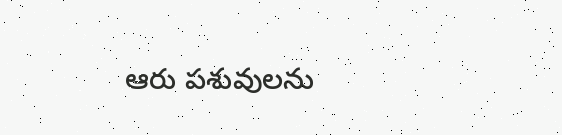ఆరు పశువులను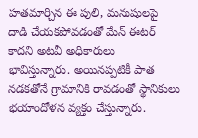హతమార్చిన ఈ పులి, మనుషులపై దాడి చేయకపోవడంతో మేన్ ఈటర్ కాదని అటవీ అధికారులు భావిస్తున్నారు. అయినప్పటికీ పాత నడకతోనే గ్రామానికి రావడంతో స్థానికులు భయాందోళన వ్యక్తం చేస్తున్నారు.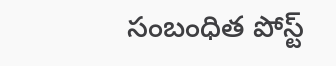సంబంధిత పోస్ట్